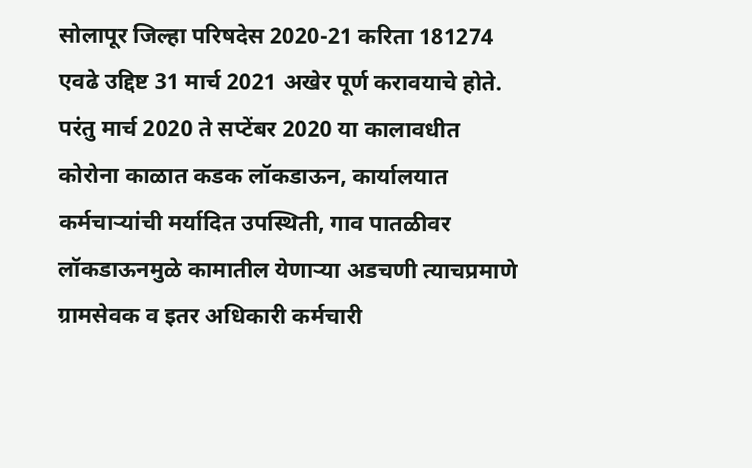सोलापूर जिल्हा परिषदेस 2020-21 करिता 181274 एवढे उद्दिष्ट 31 मार्च 2021 अखेर पूर्ण करावयाचे होते. परंतु मार्च 2020 ते सप्टेंबर 2020 या कालावधीत कोरोना काळात कडक लॉकडाऊन, कार्यालयात कर्मचाऱ्यांची मर्यादित उपस्थिती, गाव पातळीवर लॉकडाऊनमुळे कामातील येणाऱ्या अडचणी त्याचप्रमाणे ग्रामसेवक व इतर अधिकारी कर्मचारी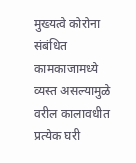मुख्यत्वे कोरोना संबंधित कामकाजामध्ये व्यस्त असल्यामुळे वरील कालावधीत प्रत्येक घरी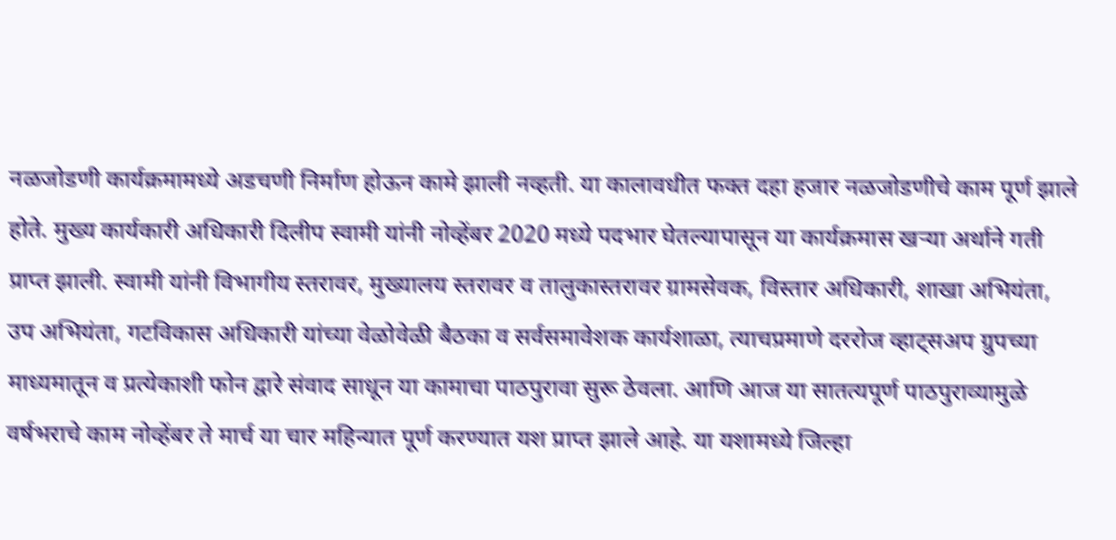नळजोडणी कार्यक्रमामध्ये अडचणी निर्माण होऊन कामे झाली नव्हती. या कालावधीत फक्त दहा हजार नळजोडणीचे काम पूर्ण झाले होते. मुख्य कार्यकारी अधिकारी दिलीप स्वामी यांनी नोव्हेंबर 2020 मध्ये पदभार घेतल्यापासून या कार्यक्रमास खऱ्या अर्थाने गती प्राप्त झाली. स्वामी यांनी विभागीय स्तरावर, मुख्यालय स्तरावर व तालुकास्तरावर ग्रामसेवक, विस्तार अधिकारी, शाखा अभियंता, उप अभियंता, गटविकास अधिकारी यांच्या वेळोवेळी बैठका व सर्वसमावेशक कार्यशाळा, त्याचप्रमाणे दररोज व्हाट्सअप ग्रुपच्या माध्यमातून व प्रत्येकाशी फोन द्वारे संवाद साधून या कामाचा पाठपुरावा सुरू ठेवला. आणि आज या सातत्यपूर्ण पाठपुराव्यामुळे वर्षभराचे काम नोव्हेंबर ते मार्च या चार महिन्यात पूर्ण करण्यात यश प्राप्त झाले आहे. या यशामध्ये जिल्हा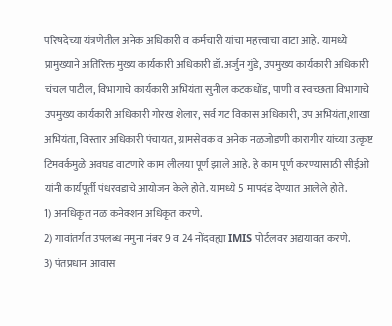परिषदेच्या यंत्रणेतील अनेक अधिकारी व कर्मचारी यांचा महत्त्वाचा वाटा आहे. यामध्ये प्रामुख्याने अतिरिक्त मुख्य कार्यकारी अधिकारी डॉ.अर्जुन गुंडे, उपमुख्य कार्यकारी अधिकारी चंचल पाटील, विभागाचे कार्यकारी अभियंता सुनील कटकधोंड, पाणी व स्वच्छता विभागाचे उपमुख्य कार्यकारी अधिकारी गोरख शेलार, सर्व गट विकास अधिकारी, उप अभियंता,शाखा अभियंता, विस्तार अधिकारी पंचायत, ग्रामसेवक व अनेक नळजोडणी कारागीर यांच्या उत्कृष्ट टिमवर्कमुळे अवघड वाटणारे काम लीलया पूर्ण झाले आहे. हे काम पूर्ण करण्यासाठी सीईओ यांनी कार्यपूर्ती पंधरवडाचे आयोजन केले होते. यामध्ये 5 मापदंड देण्यात आलेले होते.
1) अनधिकृत नळ कनेक्शन अधिकृत करणे.
2) गावांतर्गत उपलब्ध नमुना नंबर 9 व 24 नोंदवह्या IMIS पोर्टलवर अद्ययावत करणे.
3) पंतप्रधान आवास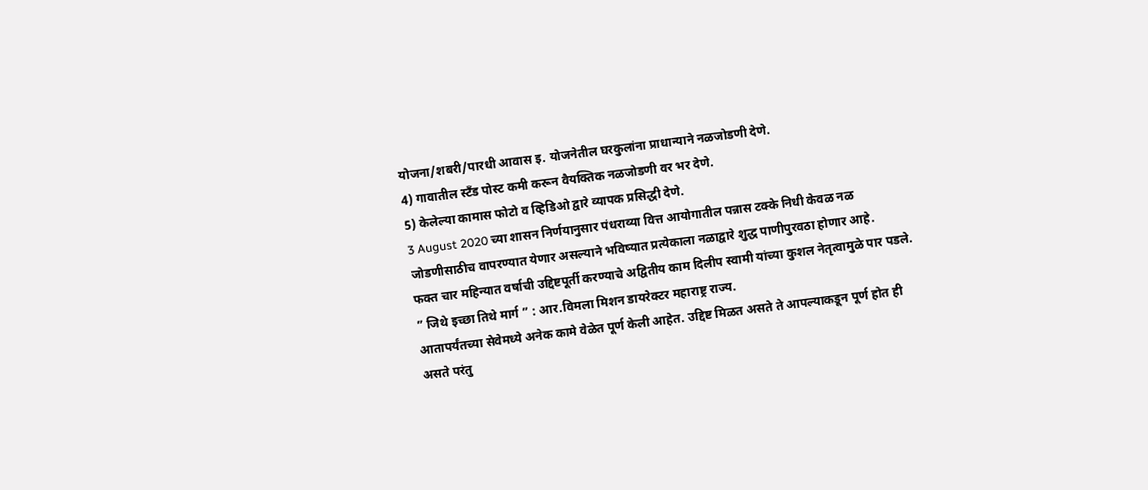योजना/शबरी/पारधी आवास इ. योजनेतील घरकुलांना प्राधान्याने नळजोडणी देणे.
4) गावातील स्टँड पोस्ट कमी करून वैयक्तिक नळजोडणी वर भर देणे.
5) केलेल्या कामास फोटो व व्हिडिओ द्वारे व्यापक प्रसिद्धी देणे.
3 August 2020 च्या शासन निर्णयानुसार पंधराव्या वित्त आयोगातील पन्नास टक्के निधी केवळ नळ जोडणीसाठीच वापरण्यात येणार असल्याने भविष्यात प्रत्येकाला नळाद्वारे शुद्ध पाणीपुरवठा होणार आहे.
फक्त चार महिन्यात वर्षाची उद्दिष्टपूर्ती करण्याचे अद्वितीय काम दिलीप स्वामी यांच्या कुशल नेतृत्वामुळे पार पडले. ” जिथे इच्छा तिथे मार्ग ” : आर.विमला मिशन डायरेक्टर महाराष्ट्र राज्य.
आतापर्यंतच्या सेवेमध्ये अनेक कामे वेळेत पूर्ण केली आहेत. उद्दिष्ट मिळत असते ते आपल्याकडून पूर्ण होत ही असते परंतु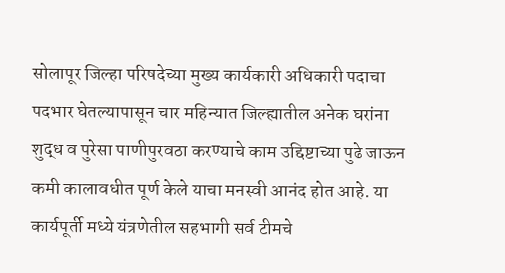सोलापूर जिल्हा परिषदेच्या मुख्य कार्यकारी अधिकारी पदाचा पदभार घेतल्यापासून चार महिन्यात जिल्ह्यातील अनेक घरांना शुद्ध व पुरेसा पाणीपुरवठा करण्याचे काम उद्दिष्टाच्या पुढे जाऊन कमी कालावधीत पूर्ण केले याचा मनस्वी आनंद होत आहे. या कार्यपूर्ती मध्ये यंत्रणेतील सहभागी सर्व टीमचे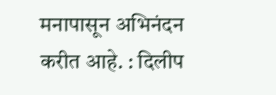मनापासून अभिनंदन करीत आहे. : दिलीप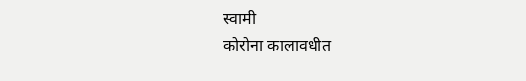स्वामी
कोरोना कालावधीत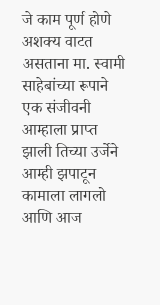जे काम पूर्ण होणे अशक्य वाटत असताना मा. स्वामी साहेबांच्या रूपाने एक संजीवनी आम्हाला प्राप्त झाली तिच्या उर्जेने आम्ही झपाटून कामाला लागलो आणि आज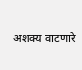अशक्य वाटणारे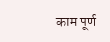काम पूर्ण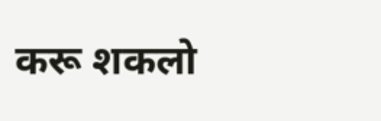करू शकलो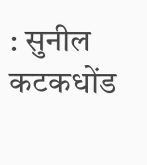: सुनील कटकधोंड